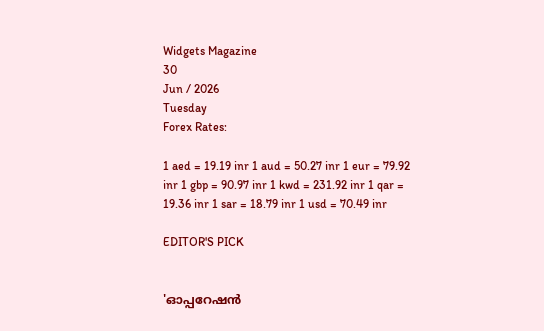Widgets Magazine
30
Jun / 2026
Tuesday
Forex Rates:

1 aed = 19.19 inr 1 aud = 50.27 inr 1 eur = 79.92 inr 1 gbp = 90.97 inr 1 kwd = 231.92 inr 1 qar = 19.36 inr 1 sar = 18.79 inr 1 usd = 70.49 inr

EDITOR'S PICK


'ഓപ്പറേഷൻ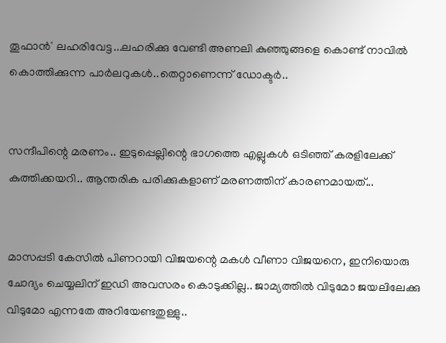തൂഫാൻ' ലഹരിവേട്ട...ലഹരിക്കു വേണ്ടി അണലി കുഞ്ഞുങ്ങളെ കൊണ്ട് നാവിൽ കൊത്തിക്കുന്ന പാർലറുകൾ..തെറ്റാണെന്ന് ഡോക്ടർ..


സന്ദീപിന്റെ മരണം.. ഇടുപ്പെല്ലിന്റെ ഭാഗത്തെ എല്ലുകള്‍ ഒടിഞ്ഞ് കരളിലേക്ക് കുത്തിക്കയറി.. ആന്തരിക പരിക്കുകളാണ് മരണത്തിന് കാരണമായത്...


മാസപ്പടി കേസില്‍ പിണറായി വിജയന്റെ മകള്‍ വീണാ വിജയനെ, ഇനിയൊരു ചോദ്യം ചെയ്യലിന് ഇഡി അവസരം കൊടുക്കില്ല.. ജാമ്യത്തില്‍ വിടുമോ ജയലിലേക്കു വിടുമോ എന്നതേ അറിയേണ്ടതുള്ളു..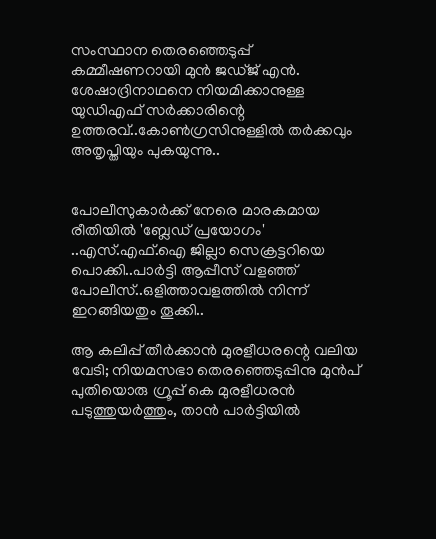സംസ്ഥാന തെരഞ്ഞെടുപ്പ് കമ്മീഷണറായി മുന്‍ ജഡ്ജ് എന്‍. ശേഷാദ്രിനാഥനെ നിയമിക്കാനുള്ള യുഡിഎഫ് സര്‍ക്കാരിന്റെ ഉത്തരവ്..കോണ്‍ഗ്രസിനുള്ളില്‍ തര്‍ക്കവും അതൃപ്തിയും പുകയുന്നു..


പോലീസുകാര്‍ക്ക് നേരെ മാരകമായ രീതിയില്‍ 'ബ്ലേഡ് പ്രയോഗം' ..എസ്.എഫ്.ഐ ജില്ലാ സെക്രട്ടറിയെ പൊക്കി..പാർട്ടി ആപ്പീസ് വളഞ്ഞ് പോലീസ്..ഒളിത്താവളത്തിൽ നിന്ന് ഇറങ്ങിയതും തൂക്കി..

ആ കലിപ്പ് തീർക്കാൻ മുരളീധരന്റെ വലിയ വേടി; നിയമസഭാ തെരഞ്ഞെടുപ്പിനു മുന്‍പ് പുതിയൊരു ഗ്രൂപ്പ് കെ മുരളീധരന്‍ പടുത്തുയര്‍ത്തും, താന്‍ പാര്‍ട്ടിയില്‍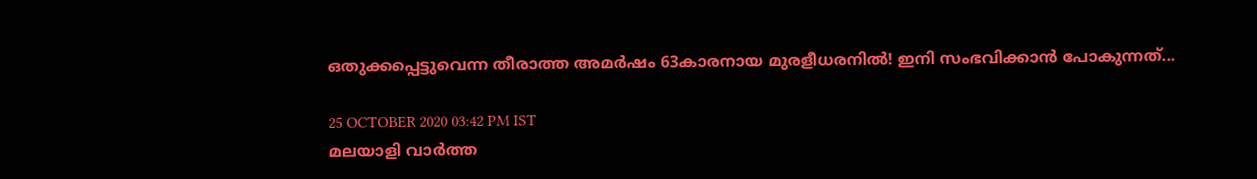ഒതുക്കപ്പെട്ടുവെന്ന തീരാത്ത അമര്‍ഷം 63കാരനായ മുരളീധരനിൽ! ഇനി സംഭവിക്കാൻ പോകുന്നത്...

25 OCTOBER 2020 03:42 PM IST
മലയാളി വാര്‍ത്ത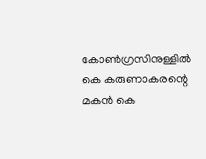കോണ്‍ഗ്രസിനുള്ളില്‍ കെ കരുണാകരന്റെ മകന്‍ കെ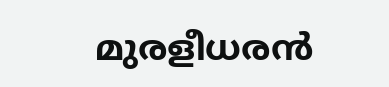മുരളീധരന്‍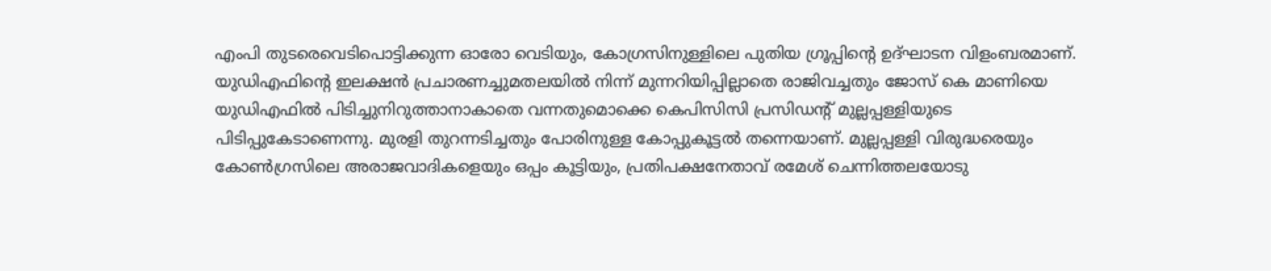എംപി തുടരെവെടിപൊട്ടിക്കുന്ന ഓരോ വെടിയും, കോഗ്രസിനുള്ളിലെ പുതിയ ഗ്രൂപ്പിന്റെ ഉദ്ഘാടന വിളംബരമാണ്. യുഡിഎഫിന്റെ ഇലക്ഷന്‍ പ്രചാരണച്ചുമതലയില്‍ നിന്ന് മുന്നറിയിപ്പില്ലാതെ രാജിവച്ചതും ജോസ് കെ മാണിയെ യുഡിഎഫില്‍ പിടിച്ചുനിറുത്താനാകാതെ വന്നതുമൊക്കെ കെപിസിസി പ്രസിഡന്റ് മുല്ലപ്പള്ളിയുടെ പിടിപ്പുകേടാണെന്നു. മുരളി തുറന്നടിച്ചതും പോരിനുള്ള കോപ്പുകൂട്ടല്‍ തന്നെയാണ്. മുല്ലപ്പള്ളി വിരുദ്ധരെയും കോണ്‍ഗ്രസിലെ അരാജവാദികളെയും ഒപ്പം കൂട്ടിയും, പ്രതിപക്ഷനേതാവ് രമേശ് ചെന്നിത്തലയോടു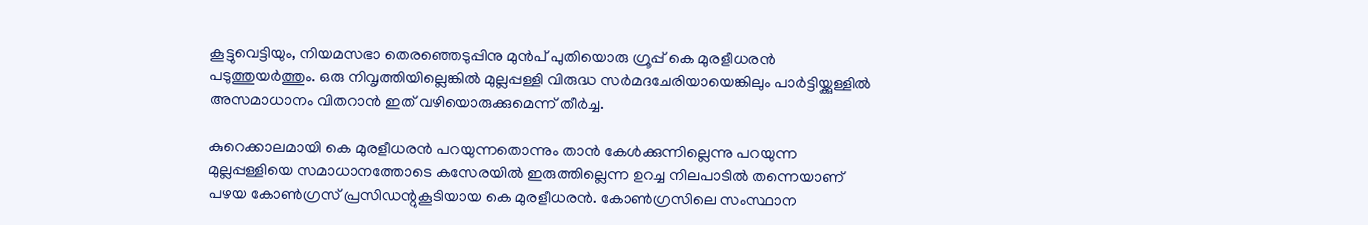കൂട്ടുവെട്ടിയും, നിയമസഭാ തെരഞ്ഞെടുപ്പിനു മുന്‍പ് പുതിയൊരു ഗ്രൂപ്പ് കെ മുരളീധരന്‍ പടുത്തുയര്‍ത്തും. ഒരു നിവൃത്തിയില്ലെങ്കില്‍ മുല്ലപ്പള്ളി വിരുദ്ധ സര്‍മദചേരിയായെങ്കിലും പാര്‍ട്ടിയ്ക്കുള്ളില്‍ അസമാധാനം വിതറാന്‍ ഇത് വഴിയൊരുക്കുമെന്ന് തീര്‍ച്ച.

കുറെക്കാലമായി കെ മുരളീധരന്‍ പറയുന്നതൊന്നും താന്‍ കേള്‍ക്കുന്നില്ലെന്നു പറയുന്ന മുല്ലപ്പള്ളിയെ സമാധാനത്തോടെ കസേരയില്‍ ഇരുത്തില്ലെന്ന ഉറച്ച നിലപാടില്‍ തന്നെയാണ് പഴയ കോണ്‍ഗ്രസ് പ്രസിഡന്റുകൂടിയായ കെ മുരളീധരന്‍. കോണ്‍ഗ്രസിലെ സംസ്ഥാന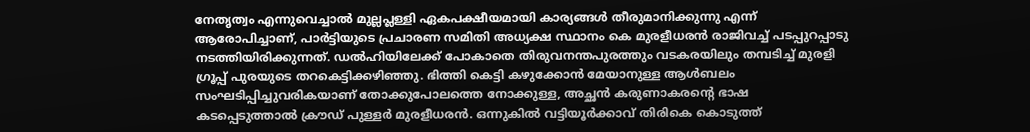നേതൃത്വം എന്നുവെച്ചാല്‍ മുല്ലപ്ലള്ളി ഏകപക്ഷീയമായി കാര്യങ്ങള്‍ തീരുമാനിക്കുന്നു എന്ന് ആരോപിച്ചാണ്, പാര്‍ട്ടിയുടെ പ്രചാരണ സമിതി അധ്യക്ഷ സ്ഥാനം കെ മുരളീധരന്‍ രാജിവച്ച് പടപ്പുറപ്പാടു നടത്തിയിരിക്കുന്നത്. ഡല്‍ഹിയിലേക്ക് പോകാതെ തിരുവനന്തപുരത്തും വടകരയിലും തമ്പടിച്ച് മുരളി ഗ്രൂപ്പ് പുരയുടെ തറകെട്ടിക്കഴിഞ്ഞു. ഭിത്തി കെട്ടി കഴുക്കോന്‍ മേയാനുള്ള ആള്‍ബലം സംഘടിപ്പിച്ചുവരികയാണ് തോക്കുപോലത്തെ നോക്കുള്ള, അച്ഛന്‍ കരുണാകരന്റെ ഭാഷ കടപ്പെടുത്താല്‍ ക്രൗഡ് പുള്ളര്‍ മുരളീധരന്‍. ഒന്നുകില്‍ വട്ടിയൂര്‍ക്കാവ് തിരികെ കൊടുത്ത്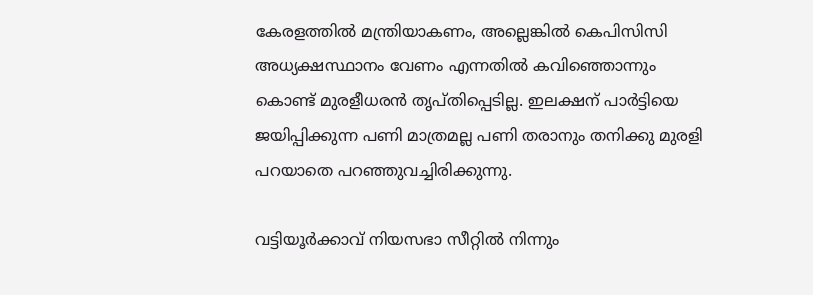കേരളത്തില്‍ മന്ത്രിയാകണം, അല്ലെങ്കില്‍ കെപിസിസി അധ്യക്ഷസ്ഥാനം വേണം എന്നതില്‍ കവിഞ്ഞൊന്നും കൊണ്ട് മുരളീധരന്‍ തൃപ്തിപ്പെടില്ല. ഇലക്ഷന് പാര്‍ട്ടിയെ ജയിപ്പിക്കുന്ന പണി മാത്രമല്ല പണി തരാനും തനിക്കു മുരളി പറയാതെ പറഞ്ഞുവച്ചിരിക്കുന്നു.

വട്ടിയൂര്‍ക്കാവ് നിയസഭാ സീറ്റില്‍ നിന്നും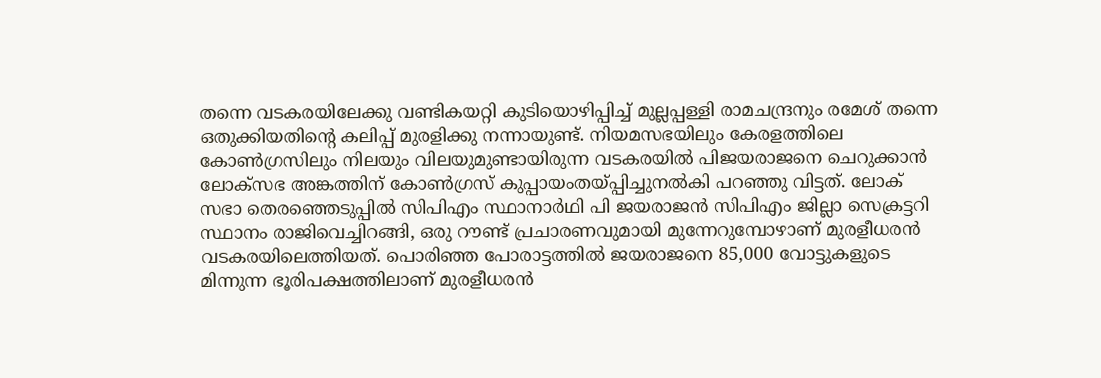തന്നെ വടകരയിലേക്കു വണ്ടികയറ്റി കുടിയൊഴിപ്പിച്ച് മുല്ലപ്പള്ളി രാമചന്ദ്രനും രമേശ് തന്നെ ഒതുക്കിയതിന്റെ കലിപ്പ് മുരളിക്കു നന്നായുണ്ട്. നിയമസഭയിലും കേരളത്തിലെ കോണ്‍ഗ്രസിലും നിലയും വിലയുമുണ്ടായിരുന്ന വടകരയില്‍ പിജയരാജനെ ചെറുക്കാന്‍ ലോക്‌സഭ അങ്കത്തിന് കോണ്‍ഗ്രസ് കുപ്പായംതയ്പ്പിച്ചുനല്‍കി പറഞ്ഞു വിട്ടത്. ലോക് സഭാ തെരഞ്ഞെടുപ്പില്‍ സിപിഎം സ്ഥാനാര്‍ഥി പി ജയരാജന്‍ സിപിഎം ജില്ലാ സെക്രട്ടറി സ്ഥാനം രാജിവെച്ചിറങ്ങി, ഒരു റൗണ്ട് പ്രചാരണവുമായി മുന്നേറുമ്പോഴാണ് മുരളീധരന്‍ വടകരയിലെത്തിയത്. പൊരിഞ്ഞ പോരാട്ടത്തില്‍ ജയരാജനെ 85,000 വോട്ടുകളുടെ മിന്നുന്ന ഭൂരിപക്ഷത്തിലാണ് മുരളീധരന്‍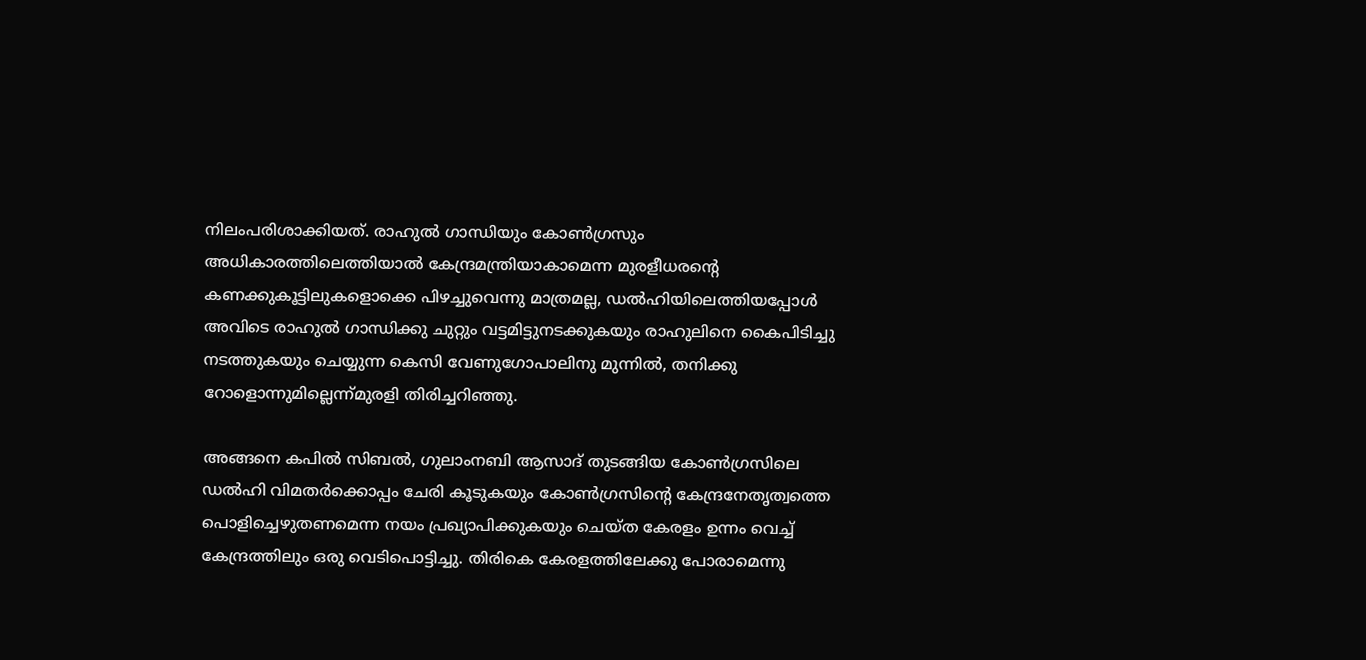നിലംപരിശാക്കിയത്. രാഹുല്‍ ഗാന്ധിയും കോണ്‍ഗ്രസും അധികാരത്തിലെത്തിയാല്‍ കേന്ദ്രമന്ത്രിയാകാമെന്ന മുരളീധരന്റെ കണക്കുകൂട്ടിലുകളൊക്കെ പിഴച്ചുവെന്നു മാത്രമല്ല, ഡല്‍ഹിയിലെത്തിയപ്പോള്‍ അവിടെ രാഹുല്‍ ഗാന്ധിക്കു ചുറ്റും വട്ടമിട്ടുനടക്കുകയും രാഹുലിനെ കൈപിടിച്ചു നടത്തുകയും ചെയ്യുന്ന കെസി വേണുഗോപാലിനു മുന്നില്‍, തനിക്കു റോളൊന്നുമില്ലെന്ന്മുരളി തിരിച്ചറിഞ്ഞു.

അങ്ങനെ കപില്‍ സിബല്‍, ഗുലാംനബി ആസാദ് തുടങ്ങിയ കോണ്‍ഗ്രസിലെ ഡല്‍ഹി വിമതര്‍ക്കൊപ്പം ചേരി കൂടുകയും കോണ്‍ഗ്രസിന്റെ കേന്ദ്രനേതൃത്വത്തെ പൊളിച്ചെഴുതണമെന്ന നയം പ്രഖ്യാപിക്കുകയും ചെയ്ത കേരളം ഉന്നം വെച്ച് കേന്ദ്രത്തിലും ഒരു വെടിപൊട്ടിച്ചു. തിരികെ കേരളത്തിലേക്കു പോരാമെന്നു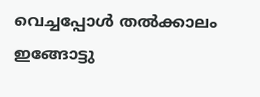വെച്ചപ്പോള്‍ തല്‍ക്കാലം ഇങ്ങോട്ടു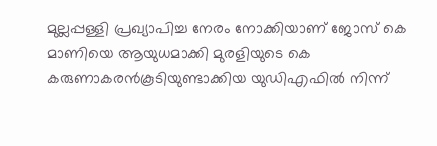മുല്ലപ്പള്ളി പ്രഖ്യാപിച്ച നേരം നോക്കിയാണ് ജോസ് കെ
മാണിയെ ആയുധമാക്കി മുരളിയുടെ കെ കരുണാകരന്‍കൂടിയുണ്ടാക്കിയ യുഡിഎഫില്‍ നിന്ന്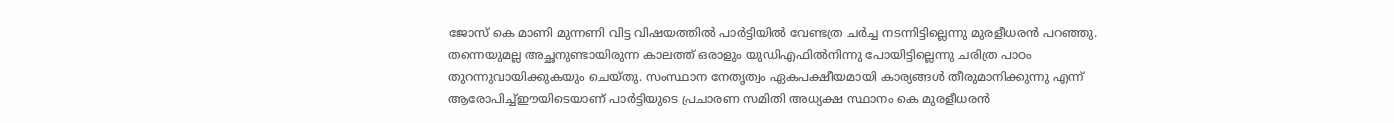ജോസ് കെ മാണി മുന്നണി വിട്ട വിഷയത്തില്‍ പാര്‍ട്ടിയില്‍ വേണ്ടത്ര ചര്‍ച്ച നടന്നിട്ടില്ലെന്നു മുരളീധരന്‍ പറഞ്ഞു. തന്നെയുമല്ല അച്ഛനുണ്ടായിരുന്ന കാലത്ത് ഒരാളും യുഡിഎഫില്‍നിന്നു പോയിട്ടില്ലെന്നു ചരിത്ര പാഠം തുറന്നുവായിക്കുകയും ചെയ്തു. സംസ്ഥാന നേതൃത്വം ഏകപക്ഷീയമായി കാര്യങ്ങള്‍ തീരുമാനിക്കുന്നു എന്ന് ആരോപിച്ച്ഈയിടെയാണ് പാര്‍ട്ടിയുടെ പ്രചാരണ സമിതി അധ്യക്ഷ സ്ഥാനം കെ മുരളീധരന്‍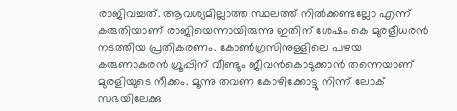രാജിവച്ചത്. ആവശ്യമില്ലാത്ത സ്ഥലത്ത് നില്‍ക്കണ്ടല്ലോ എന്ന് കരുതിയാണ് രാജിയെന്നായിരുന്നു ഇതിന് ശേഷം കെ മുരളീധരന്‍ നടത്തിയ പ്രതികരണം. കോണ്‍ഗ്രസിനുള്ളിലെ പഴയ കരുണാകരന്‍ ഗ്രൂപ്പിന് വീണ്ടും ജീവന്‍കൊടുക്കാന്‍ തന്നെയാണ് മുരളിയുടെ നീക്കം. മൂന്നു തവണ കോഴിക്കോട്ടു നിന്ന് ലോക് സഭയിലേക്കു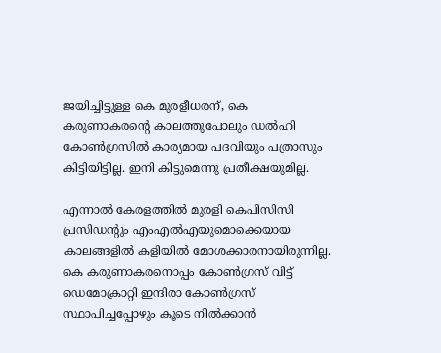ജയിച്ചിട്ടുള്ള കെ മുരളീധരന്, കെ കരുണാകരന്റെ കാലത്തുപോലും ഡല്‍ഹി കോണ്‍ഗ്രസില്‍ കാര്യമായ പദവിയും പത്രാസും കിട്ടിയിട്ടില്ല. ഇനി കിട്ടുമെന്നു പ്രതീക്ഷയുമില്ല.

എന്നാല്‍ കേരളത്തില്‍ മുരളി കെപിസിസി പ്രസിഡന്റും എംഎല്‍എയുമൊക്കെയായ കാലങ്ങളില്‍ കളിയില്‍ മോശക്കാരനായിരുന്നില്ല. കെ കരുണാകരനൊപ്പം കോണ്‍ഗ്രസ് വിട്ട് ഡെമോക്രാറ്റി ഇന്ദിരാ കോണ്‍ഗ്രസ് സ്ഥാപിച്ചപ്പോഴും കൂടെ നില്‍ക്കാന്‍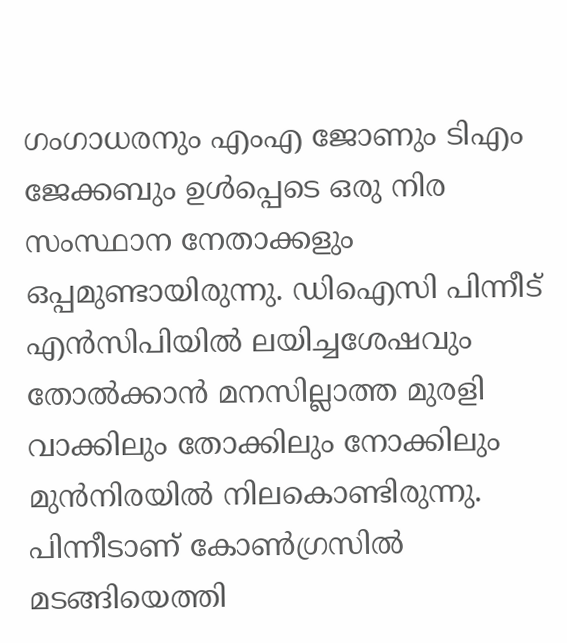ഗംഗാധരനും എംഎ ജോണും ടിഎം ജേക്കബും ഉള്‍പ്പെടെ ഒരു നിര സംസ്ഥാന നേതാക്കളും ഒപ്പമുണ്ടായിരുന്നു. ഡിഐസി പിന്നീട് എന്‍സിപിയില്‍ ലയിച്ചശേഷവും തോല്‍ക്കാന്‍ മനസില്ലാത്ത മുരളി വാക്കിലും തോക്കിലും നോക്കിലും മുന്‍നിരയില്‍ നിലകൊണ്ടിരുന്നു.
പിന്നീടാണ് കോണ്‍ഗ്രസില്‍ മടങ്ങിയെത്തി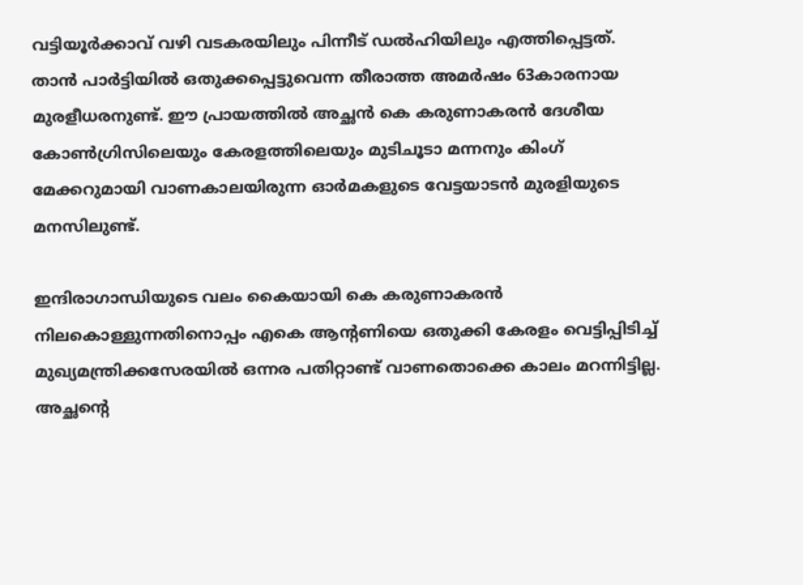വട്ടിയൂര്‍ക്കാവ് വഴി വടകരയിലും പിന്നീട് ഡല്‍ഹിയിലും എത്തിപ്പെട്ടത്. താന്‍ പാര്‍ട്ടിയില്‍ ഒതുക്കപ്പെട്ടുവെന്ന തീരാത്ത അമര്‍ഷം 63കാരനായ മുരളീധരനുണ്ട്. ഈ പ്രായത്തില്‍ അച്ഛന്‍ കെ കരുണാകരന്‍ ദേശീയ കോണ്‍ഗ്രിസിലെയും കേരളത്തിലെയും മുടിചൂടാ മന്നനും കിംഗ് മേക്കറുമായി വാണകാലയിരുന്ന ഓര്‍മകളുടെ വേട്ടയാടന്‍ മുരളിയുടെ മനസിലുണ്ട്.

ഇന്ദിരാഗാന്ധിയുടെ വലം കൈയായി കെ കരുണാകരന്‍ നിലകൊള്ളുന്നതിനൊപ്പം എകെ ആന്റണിയെ ഒതുക്കി കേരളം വെട്ടിപ്പിടിച്ച് മുഖ്യമന്ത്രിക്കസേരയില്‍ ഒന്നര പതിറ്റാണ്ട് വാണതൊക്കെ കാലം മറന്നിട്ടില്ല. അച്ഛന്റെ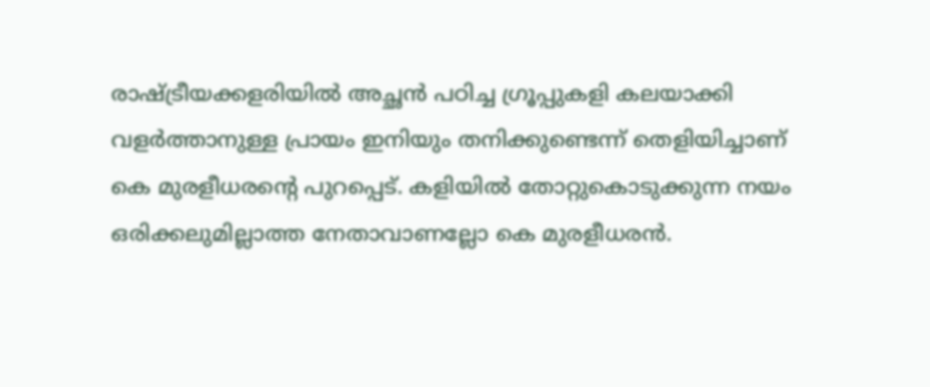രാഷ്ട്രീയക്കളരിയില്‍ അച്ഛന്‍ പഠിച്ച ഗ്രൂപ്പുകളി കലയാക്കി വളര്‍ത്താനുള്ള പ്രായം ഇനിയും തനിക്കുണ്ടെന്ന് തെളിയിച്ചാണ് കെ മുരളീധരന്റെ പുറപ്പെട്. കളിയില്‍ തോറ്റുകൊടുക്കുന്ന നയം ഒരിക്കലുമില്ലാത്ത നേതാവാണല്ലോ കെ മുരളീധരന്‍.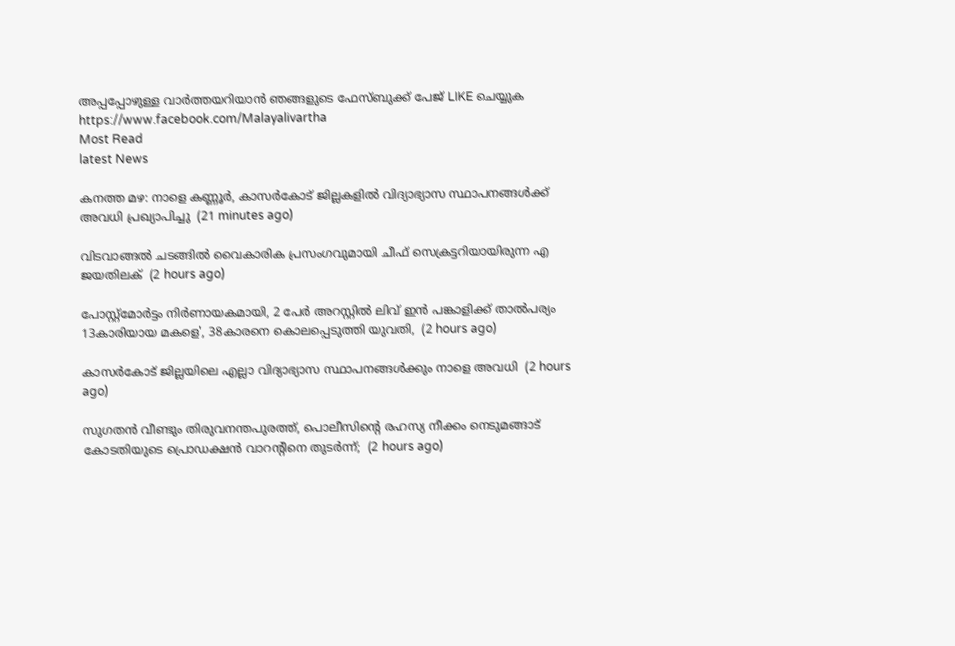അപ്പപ്പോഴുള്ള വാര്‍ത്തയറിയാന്‍ ഞങ്ങളുടെ ഫേസ്‌ബുക്ക്‌ പേജ് LIKE ചെയ്യുക
https://www.facebook.com/Malayalivartha
Most Read
latest News

കനത്ത മഴ: നാളെ കണ്ണൂര്‍, കാസര്‍കോട് ജില്ലകളില്‍ വിദ്യാഭ്യാസ സ്ഥാപനങ്ങള്‍ക്ക് അവധി പ്രഖ്യാപിച്ചു  (21 minutes ago)

വിടവാങ്ങല്‍ ചടങ്ങില്‍ വൈകാരിക പ്രസംഗവുമായി ചീഫ് സെക്രട്ടറിയായിരുന്ന എ ജയതിലക്  (2 hours ago)

പോസ്റ്റ്മോർട്ടം നിർണായകമായി, 2 പേർ അറസ്റ്റിൽ ലിവ് ഇൻ പങ്കാളിക്ക് താൽപര്യം 13കാരിയായ മകളെ', 38കാരനെ കൊലപ്പെടുത്തി യുവതി,  (2 hours ago)

കാസർകോട് ജില്ലയിലെ എല്ലാ വിദ്യാഭ്യാസ സ്ഥാപനങ്ങൾക്കും നാളെ അവധി  (2 hours ago)

സുഗതൻ വീണ്ടും തിരുവനന്തപുരത്ത്, പൊലീസിന്‍റെ രഹസ്യ നീക്കം നെടുമങ്ങാട് കോടതിയുടെ പ്രൊഡക്ഷൻ വാറന്‍റിനെ തുടർന്ന്;  (2 hours ago)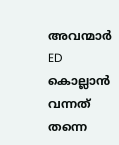അവന്മാർ ED കൊല്ലാൻ വന്നത് തന്നെ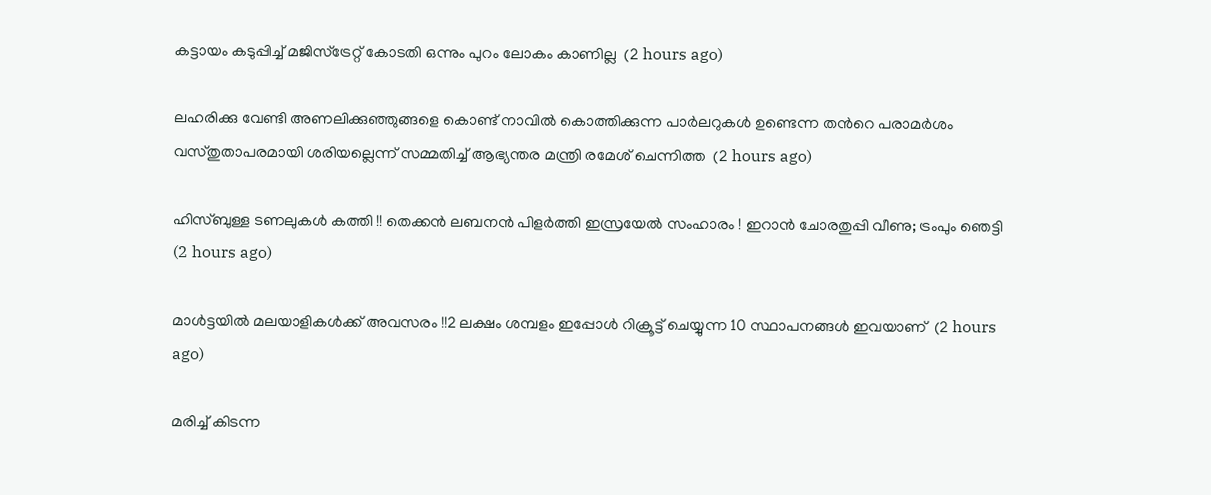കട്ടായം കടുപ്പിച്ച് മജിസ്ട്രേറ്റ് കോടതി ഒന്നും പുറം ലോകം കാണില്ല  (2 hours ago)

ലഹരിക്കു വേണ്ടി അണലിക്കുഞ്ഞുങ്ങളെ കൊണ്ട് നാവിൽ കൊത്തിക്കുന്ന പാർലറുകൾ ഉണ്ടെന്ന തന്‍റെ പരാമർശം വസ്തുതാപരമായി ശരിയല്ലെന്ന് സമ്മതിച്ച് ആഭ്യന്തര മന്ത്രി രമേശ് ചെന്നിത്ത  (2 hours ago)

ഹിസ്ബുള്ള ടണലുകള്‍ കത്തി !! തെക്കന്‍ ലബനന്‍ പിളര്‍ത്തി ഇസ്രയേല്‍ സംഹാരം ! ഇറാന്‍ ചോരതുപ്പി വീണു; ട്രംപും ഞെട്ടി  (2 hours ago)

മാൾട്ടയിൽ മലയാളികൾക്ക് അവസരം !!2 ലക്ഷം ശമ്പളം ഇപ്പോൾ റിക്രൂട്ട് ചെയ്യുന്ന 10 സ്ഥാപനങ്ങൾ ഇവയാണ്  (2 hours ago)

മരിച്ച് കിടന്ന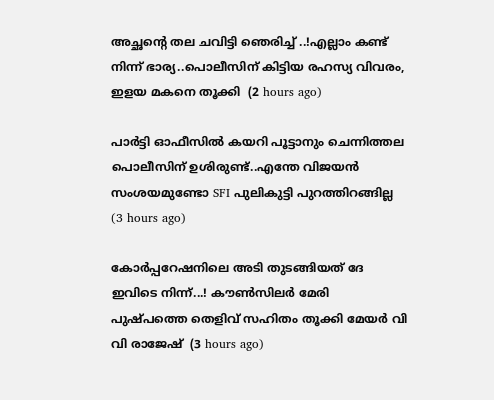അച്ഛന്റെ തല ചവിട്ടി ഞെരിച്ച് ..!എല്ലാം കണ്ട് നിന്ന് ഭാര്യ..പൊലീസിന് കിട്ടിയ രഹസ്യ വിവരം, ഇളയ മകനെ തൂക്കി  (2 hours ago)

പാർട്ടി ഓഫീസിൽ കയറി പൂട്ടാനും ചെന്നിത്തല പൊലീസിന് ഉശിരുണ്ട്..എന്തേ വിജയൻ സംശയമുണ്ടോ SFI പുലികുട്ടി പുറത്തിറങ്ങില്ല  (3 hours ago)

കോർപ്പറേഷനിലെ അടി തുടങ്ങിയത് ദേ ഇവിടെ നിന്ന്...! കൗൺസിലർ മേരി പുഷ്പത്തെ തെളിവ് സഹിതം തൂക്കി മേയർ വി വി രാജേഷ്  (3 hours ago)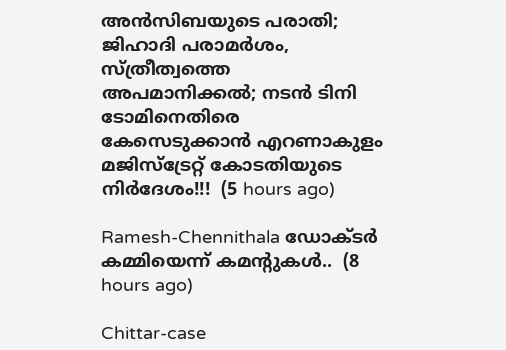അൻസിബയുടെ പരാതി; ജിഹാദി പരാമർശം, സ്ത്രീത്വത്തെ അപമാനിക്കൽ; നടൻ ടിനി ടോമിനെതിരെ കേസെടുക്കാൻ എറണാകുളം മജിസ്ട്രേറ്റ് കോടതിയുടെ നിർദേശം!!!  (5 hours ago)

Ramesh-Chennithala ഡോക്ടർ കമ്മിയെന്ന് കമന്റുകൾ..  (8 hours ago)

Chittar-case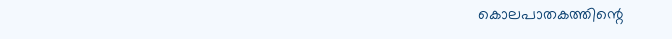കൊലപാതകത്തിന്റെ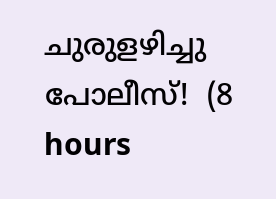ചുരുളഴിച്ചു പോലീസ്!  (8 hours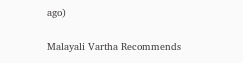ago)

Malayali Vartha Recommends